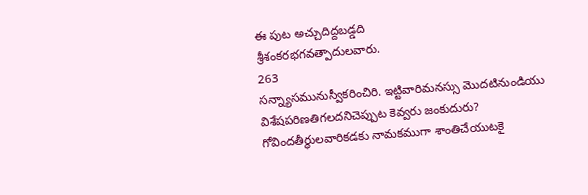ఈ పుట అచ్చుదిద్దబడ్డది
శ్రీశంకరభగవత్పాదులవారు.
263
సన్న్యాసమునుస్వీకరించిరి. ఇట్టివారిమనస్సు మొదటినుండియు విశేషపరిణతిగలదనిచెప్పుట కెవ్వరు జంకుదురు? గోవిందతీర్థులవారికడకు నామకముగా శాంతిచేయుటకై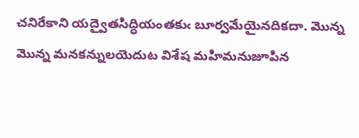చనిరేకాని యద్వైతసిద్ధియంతకుఁ బూర్వమేయైనదికదా. మొన్న మొన్న మనకన్నులయెదుట విశేష మహిమనుజూపిన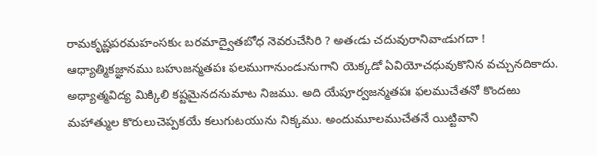రామకృష్ణపరమహంసకుఁ బరమాద్వైతబోధ నెవరుచేసిరి ? అతఁడు చదువురానివాఁడుగదా ! ఆధ్యాత్మికజ్ఞానము బహుజన్మతపః ఫలముగానుండునుగాని యెక్కడో ఏవియోచధువుకొనిన వచ్చునదికాదు. అధ్యాత్మవిద్య మిక్కిలి కష్టమైనదనుమాట నిజము. అది యేపూర్వజన్మతపః ఫలముచేతనో కొందఱు మహాత్ముల కొరులుచెప్పకయే కలుగుటయును నిక్కము. అందుమూలముచేతనే యిట్టివాని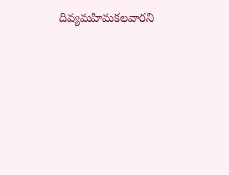దివ్యమహిమకలవారని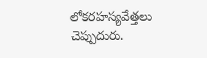లోకరహస్యవేత్తలు చెప్పుదురు.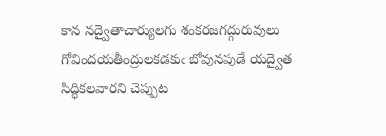కాన నద్వైతాచార్యులగు శంకరజగద్గురువులు గోవిందయతీంద్రులకడకుఁ బోవునపుడే యద్వైత సిద్ధికలవారని చెప్పుట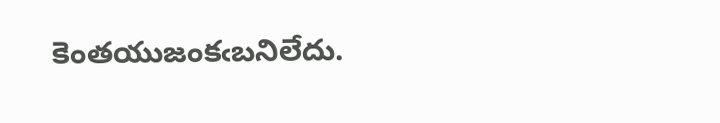కెంతయుజంకఁబనిలేదు.